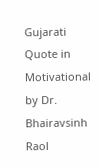Gujarati Quote in Motivational by Dr. Bhairavsinh Raol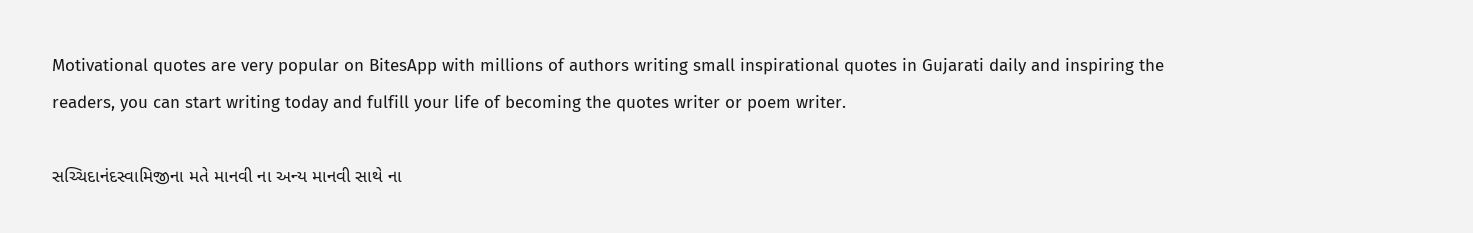Motivational quotes are very popular on BitesApp with millions of authors writing small inspirational quotes in Gujarati daily and inspiring the readers, you can start writing today and fulfill your life of becoming the quotes writer or poem writer.

સચ્ચિદાનંદસ્વામિજીના મતે માનવી ના અન્ય માનવી સાથે ના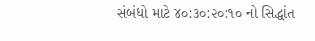સંબંધો માટે ૪૦:૩૦:૨૦:૧૦ નો સિદ્ધાંત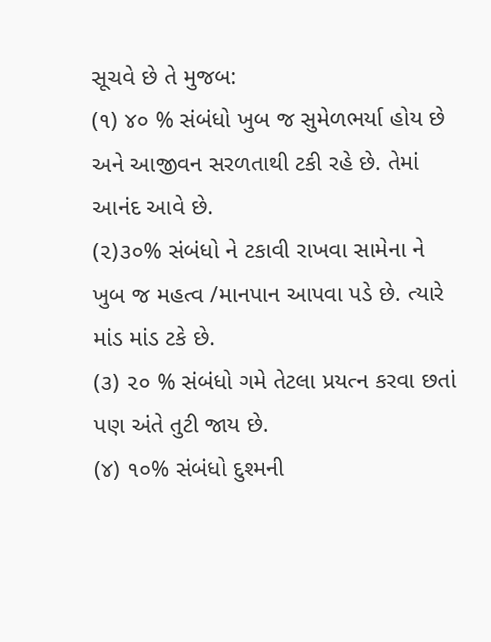સૂચવે છે તે મુજબ:
(૧) ૪૦ % સંબંધો ખુબ જ સુમેળભર્યા હોય છે અને આજીવન સરળતાથી ટકી રહે છે. તેમાં આનંદ આવે છે.
(૨)૩૦% સંબંધો ને ટકાવી રાખવા સામેના ને ખુબ જ મહત્વ /માનપાન આપવા પડે છે. ત્યારે માંડ માંડ ટકે છે.
(૩) ૨૦ % સંબંધો ગમે તેટલા પ્રયત્ન કરવા છતાં પણ અંતે તુટી જાય છે.
(૪) ૧૦% સંબંધો દુશ્મની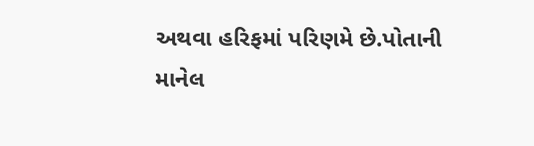અથવા હરિફમાં પરિણમે છે.પોતાની માનેલ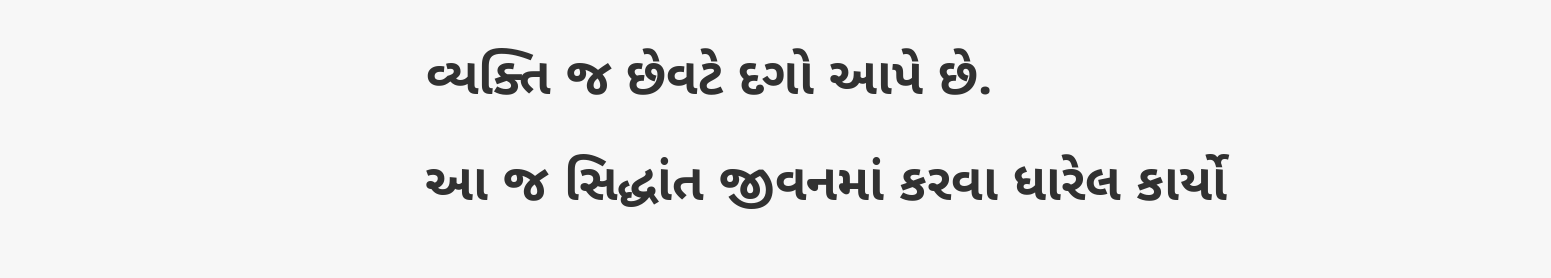વ્યક્તિ જ છેવટે દગો આપે છે.
આ જ સિદ્ધાંત જીવનમાં કરવા ધારેલ કાર્યો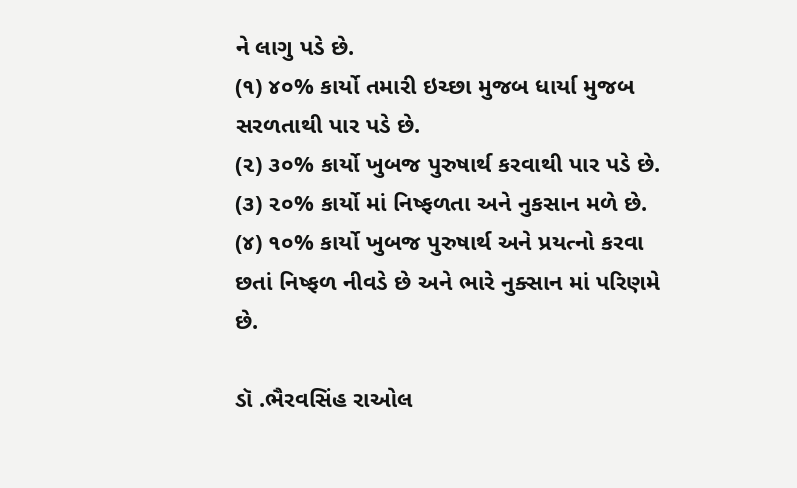ને લાગુ પડે છે.
(૧) ૪૦% કાર્યો તમારી ઇચ્છા મુજબ ધાર્યા મુજબ સરળતાથી પાર પડે છે.
(૨) ૩૦% કાર્યો ખુબજ પુરુષાર્થ કરવાથી પાર પડે છે.
(૩) ૨૦% કાર્યો માં નિષ્ફળતા અને નુકસાન મળે છે.
(૪) ૧૦% કાર્યો ખુબજ પુરુષાર્થ અને પ્રયત્નો કરવા છતાં નિષ્ફળ નીવડે છે અને ભારે નુક્સાન માં પરિણમે છે.

ડૉ .ભૈરવસિંહ રાઓલ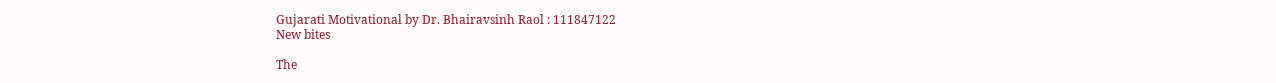Gujarati Motivational by Dr. Bhairavsinh Raol : 111847122
New bites

The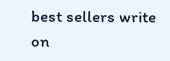best sellers write on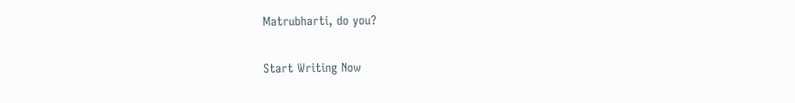Matrubharti, do you?

Start Writing Now